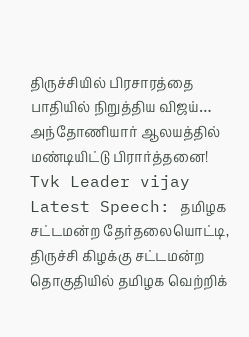திருச்சியில் பிரசாரத்தை பாதியில் நிறுத்திய விஜய்… அந்தோணியார் ஆலயத்தில் மண்டியிட்டு பிரார்த்தனை!
Tvk Leader vijay Latest Speech: தமிழக சட்டமன்ற தேர்தலையொட்டி, திருச்சி கிழக்கு சட்டமன்ற தொகுதியில் தமிழக வெற்றிக்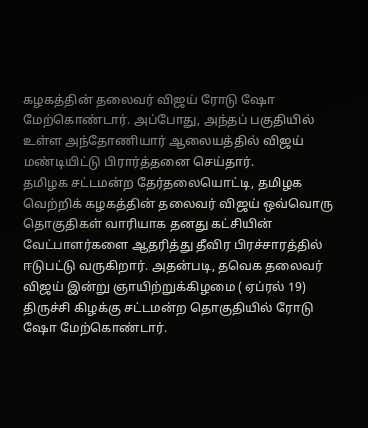கழகத்தின் தலைவர் விஜய் ரோடு ஷோ மேற்கொண்டார். அப்போது, அந்தப் பகுதியில் உள்ள அந்தோணியார் ஆலையத்தில் விஜய் மண்டியிட்டு பிரார்த்தனை செய்தார்.
தமிழக சட்டமன்ற தேர்தலையொட்டி, தமிழக வெற்றிக் கழகத்தின் தலைவர் விஜய் ஒவ்வொரு தொகுதிகள் வாரியாக தனது கட்சியின் வேட்பாளர்களை ஆதரித்து தீவிர பிரச்சாரத்தில் ஈடுபட்டு வருகிறார். அதன்படி, தவெக தலைவர் விஜய் இன்று ஞாயிற்றுக்கிழமை ( ஏப்ரல் 19) திருச்சி கிழக்கு சட்டமன்ற தொகுதியில் ரோடு ஷோ மேற்கொண்டார்.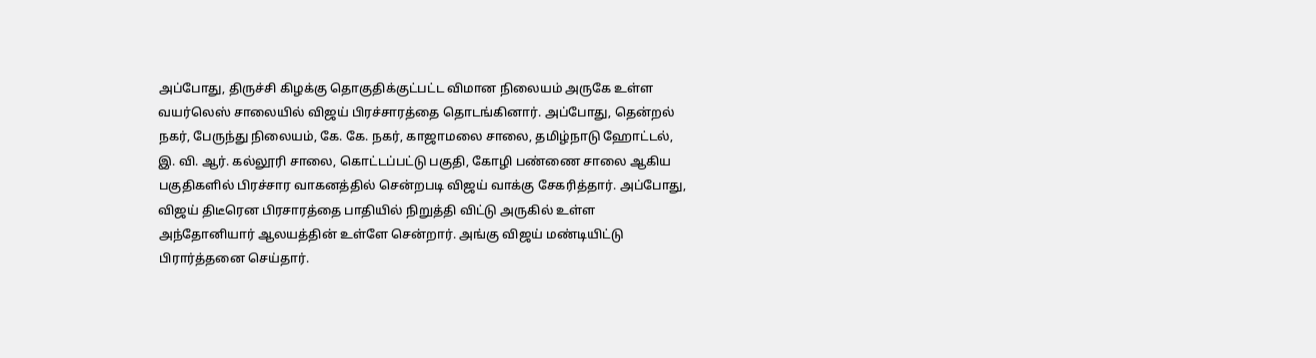அப்போது, திருச்சி கிழக்கு தொகுதிக்குட்பட்ட விமான நிலையம் அருகே உள்ள வயர்லெஸ் சாலையில் விஜய் பிரச்சாரத்தை தொடங்கினார். அப்போது, தென்றல் நகர், பேருந்து நிலையம், கே. கே. நகர், காஜாமலை சாலை, தமிழ்நாடு ஹோட்டல், இ. வி. ஆர். கல்லூரி சாலை, கொட்டப்பட்டு பகுதி, கோழி பண்ணை சாலை ஆகிய பகுதிகளில் பிரச்சார வாகனத்தில் சென்றபடி விஜய் வாக்கு சேகரித்தார். அப்போது, விஜய் திடீரென பிரசாரத்தை பாதியில் நிறுத்தி விட்டு அருகில் உள்ள அந்தோனியார் ஆலயத்தின் உள்ளே சென்றார். அங்கு விஜய் மண்டியிட்டு பிரார்த்தனை செய்தார்.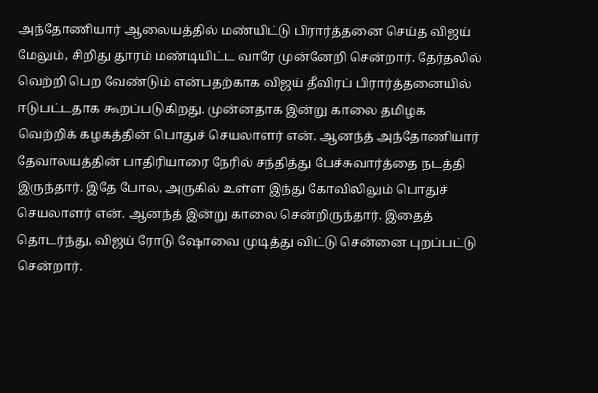அந்தோணியார் ஆலையத்தில் மண்யிட்டு பிரார்த்தனை செய்த விஜய்
மேலும், சிறிது தூரம் மண்டியிட்ட வாரே முன்னேறி சென்றார். தேர்தலில் வெற்றி பெற வேண்டும் என்பதற்காக விஜய் தீவிரப் பிரார்த்தனையில் ஈடுபட்டதாக கூறப்படுகிறது. முன்னதாக இன்று காலை தமிழக வெற்றிக் கழகத்தின் பொதுச் செயலாளர் என். ஆனந்த் அந்தோணியார் தேவாலயத்தின் பாதிரியாரை நேரில் சந்தித்து பேச்சுவார்த்தை நடத்தி இருந்தார். இதே போல, அருகில் உள்ள இந்து கோவிலிலும் பொதுச் செயலாளர் என். ஆனந்த் இன்று காலை சென்றிருந்தார். இதைத் தொடர்ந்து, விஜய் ரோடு ஷோவை முடித்து விட்டு சென்னை புறப்பட்டு சென்றார்.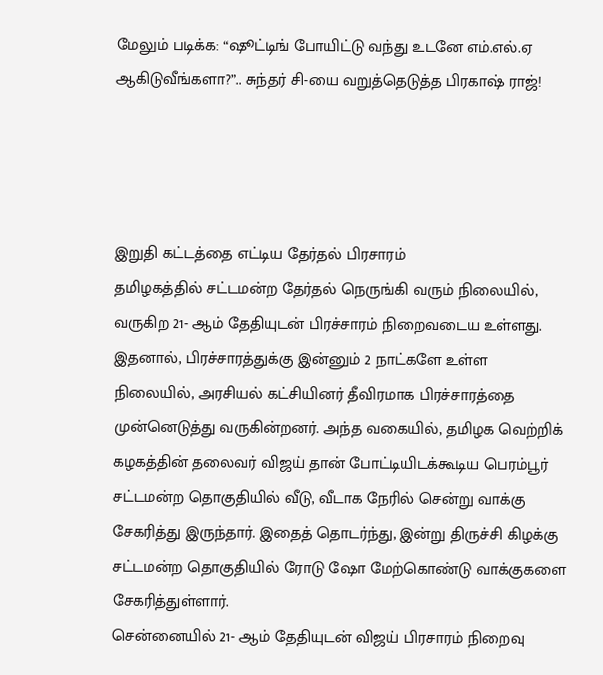மேலும் படிக்க: “ஷூட்டிங் போயிட்டு வந்து உடனே எம்.எல்.ஏ ஆகிடுவீங்களா?”.. சுந்தர் சி-யை வறுத்தெடுத்த பிரகாஷ் ராஜ்!




இறுதி கட்டத்தை எட்டிய தேர்தல் பிரசாரம்
தமிழகத்தில் சட்டமன்ற தேர்தல் நெருங்கி வரும் நிலையில், வருகிற 21- ஆம் தேதியுடன் பிரச்சாரம் நிறைவடைய உள்ளது. இதனால், பிரச்சாரத்துக்கு இன்னும் 2 நாட்களே உள்ள நிலையில், அரசியல் கட்சியினர் தீவிரமாக பிரச்சாரத்தை முன்னெடுத்து வருகின்றனர். அந்த வகையில், தமிழக வெற்றிக் கழகத்தின் தலைவர் விஜய் தான் போட்டியிடக்கூடிய பெரம்பூர் சட்டமன்ற தொகுதியில் வீடு, வீடாக நேரில் சென்று வாக்கு சேகரித்து இருந்தார். இதைத் தொடர்ந்து, இன்று திருச்சி கிழக்கு சட்டமன்ற தொகுதியில் ரோடு ஷோ மேற்கொண்டு வாக்குகளை சேகரித்துள்ளார்.
சென்னையில் 21- ஆம் தேதியுடன் விஜய் பிரசாரம் நிறைவு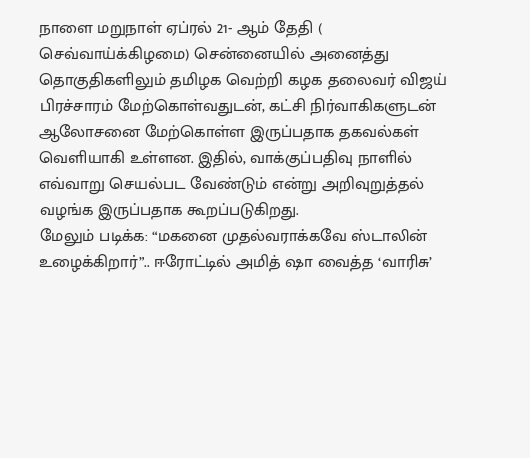நாளை மறுநாள் ஏப்ரல் 21- ஆம் தேதி ( செவ்வாய்க்கிழமை) சென்னையில் அனைத்து தொகுதிகளிலும் தமிழக வெற்றி கழக தலைவர் விஜய் பிரச்சாரம் மேற்கொள்வதுடன், கட்சி நிர்வாகிகளுடன் ஆலோசனை மேற்கொள்ள இருப்பதாக தகவல்கள் வெளியாகி உள்ளன. இதில், வாக்குப்பதிவு நாளில் எவ்வாறு செயல்பட வேண்டும் என்று அறிவுறுத்தல் வழங்க இருப்பதாக கூறப்படுகிறது.
மேலும் படிக்க: “மகனை முதல்வராக்கவே ஸ்டாலின் உழைக்கிறார்”.. ஈரோட்டில் அமித் ஷா வைத்த ‘வாரிசு’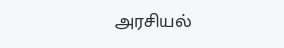அரசியல்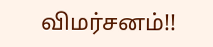விமர்சனம்!!